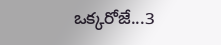ఒక్కరోజే...3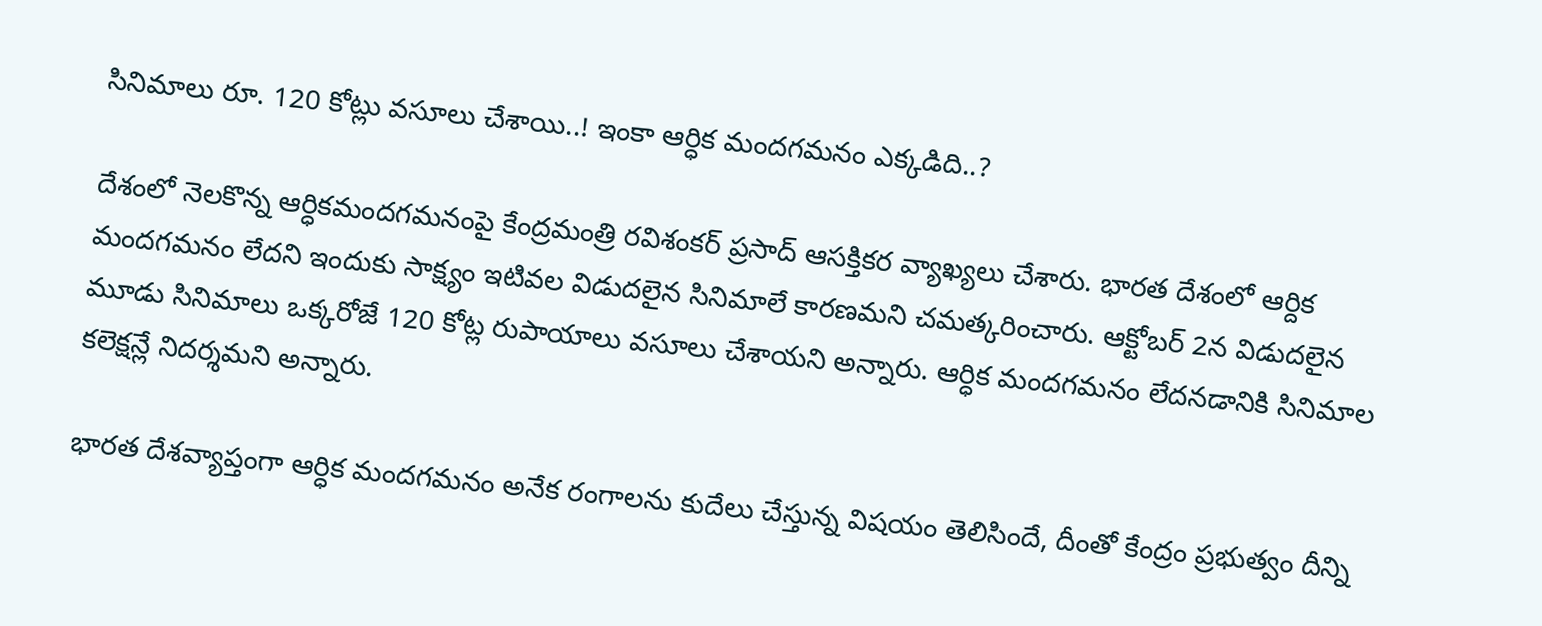సినిమాలు రూ. 120 కోట్లు వసూలు చేశాయి..! ఇంకా ఆర్ధిక మందగమనం ఎక్కడిది..?

దేశంలో నెలకొన్న ఆర్ధికమందగమనంపై కేంద్రమంత్రి రవిశంకర్ ప్రసాద్ ఆసక్తికర వ్యాఖ్యలు చేశారు. భారత దేశంలో ఆర్దిక మందగమనం లేదని ఇందుకు సాక్ష్యం ఇటివల విడుదలైన సినిమాలే కారణమని చమత్కరించారు. ఆక్టోబర్‌ 2న విడుదలైన మూడు సినిమాలు ఒక్కరోజే 120 కోట్ల రుపాయాలు వసూలు చేశాయని అన్నారు. ఆర్ధిక మందగమనం లేదనడానికి సినిమాల కలెక్షన్లే నిదర్శమని అన్నారు.

భారత దేశవ్యాప్తంగా ఆర్ధిక మందగమనం అనేక రంగాలను కుదేలు చేస్తున్న విషయం తెలిసిందే, దీంతో కేంద్రం ప్రభుత్వం దీన్ని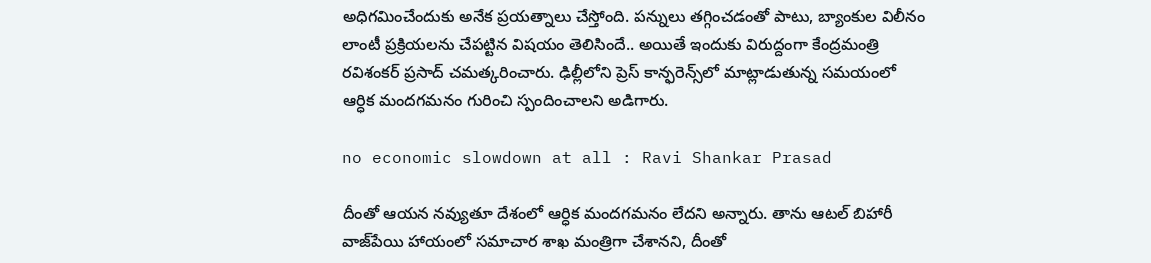అధిగమించేందుకు అనేక ప్రయత్నాలు చేస్తోంది. పన్నులు తగ్గించడంతో పాటు, బ్యాంకుల విలీనం లాంటీ ప్రక్రియలను చేపట్టిన విషయం తెలిసిందే.. అయితే ఇందుకు విరుద్దంగా కేంద్రమంత్రి రవిశంకర్ ప్రసాద్ చమత్కరించారు. ఢిల్లీలోని ప్రెస్ కాన్ఫరెన్స్‌లో మాట్లాడుతున్న సమయంలో ఆర్ధిక మందగమనం గురించి స్పందించాలని అడిగారు.

no economic slowdown at all : Ravi Shankar Prasad

దీంతో ఆయన నవ్యుతూ దేశంలో ఆర్ధిక మందగమనం లేదని అన్నారు. తాను ఆటల్ బిహారీ వాజ్‌పేయి హాయంలో సమాచార శాఖ మంత్రిగా చేశానని, దీంతో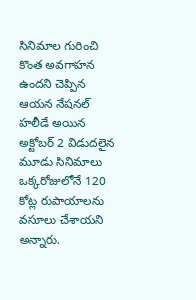సినిమాల గురించి కొంత అవగాహన ఉందని చెప్పిన ఆయన నేషనల్ హలీడే అయిన అక్టోబర్ 2 విడుదలైన మూడు సినిమాలు ఒక్కరోజులోనే 120 కోట్ల రుపాయాలను వసూలు చేశాయని అన్నారు.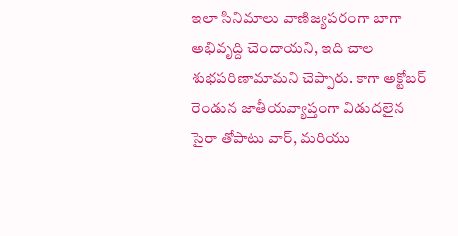ఇలా సినిమాలు వాణిజ్యపరంగా బాగా అభివృద్ది చెందాయని, ఇది చాల శుభపరిణామామని చెప్పారు. కాగా అక్టోబర్ రెండున జాతీయవ్యాప్తంగా విడుదలైన సైరా తోపాటు వార్, మరియు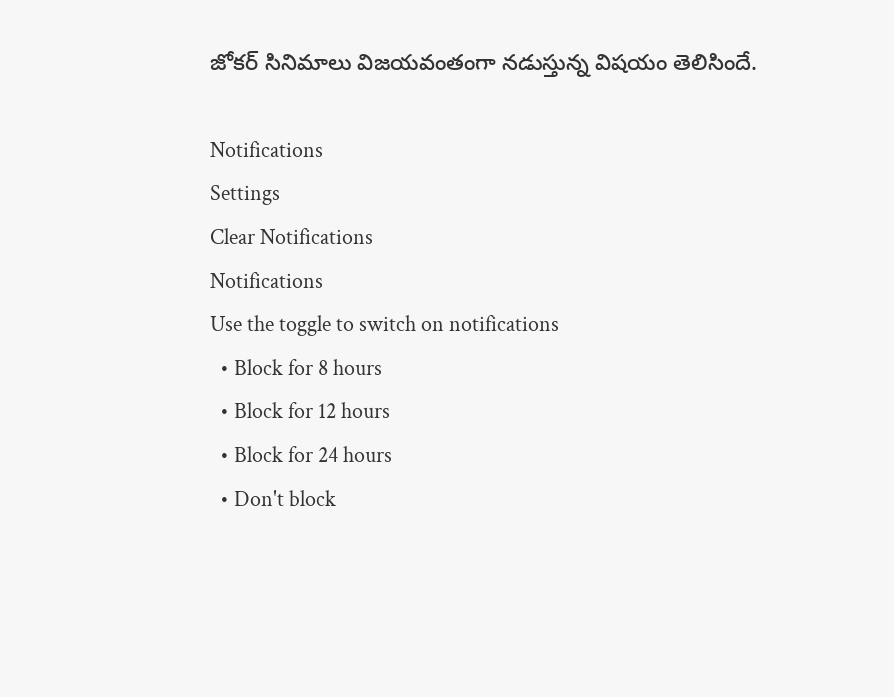జోకర్ సినిమాలు విజయవంతంగా నడుస్తున్న విషయం తెలిసిందే.

Notifications
Settings
Clear Notifications
Notifications
Use the toggle to switch on notifications
  • Block for 8 hours
  • Block for 12 hours
  • Block for 24 hours
  • Don't block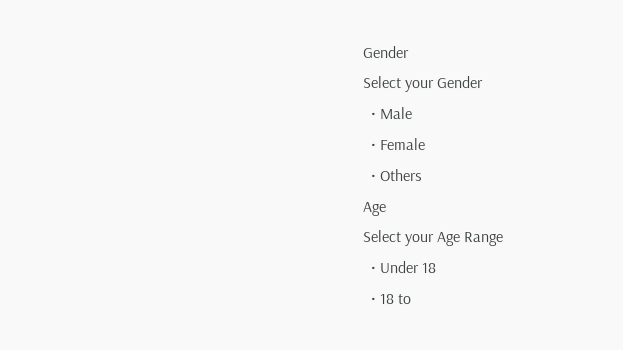Gender
Select your Gender
  • Male
  • Female
  • Others
Age
Select your Age Range
  • Under 18
  • 18 to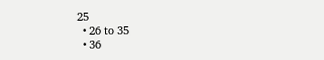25
  • 26 to 35
  • 36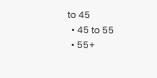to 45
  • 45 to 55
  • 55+